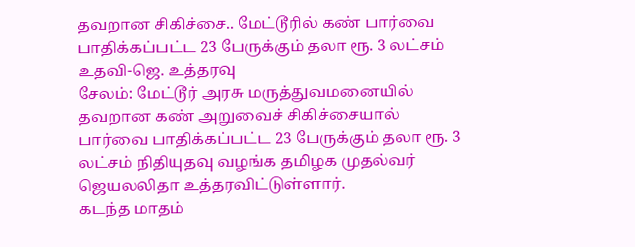தவறான சிகிச்சை.. மேட்டூரில் கண் பார்வை பாதிக்கப்பட்ட 23 பேருக்கும் தலா ரூ. 3 லட்சம் உதவி-ஜெ. உத்தரவு
சேலம்: மேட்டூர் அரசு மருத்துவமனையில் தவறான கண் அறுவைச் சிகிச்சையால் பார்வை பாதிக்கப்பட்ட 23 பேருக்கும் தலா ரூ. 3 லட்சம் நிதியுதவு வழங்க தமிழக முதல்வர் ஜெயலலிதா உத்தரவிட்டுள்ளார்.
கடந்த மாதம்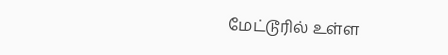மேட்டூரில் உள்ள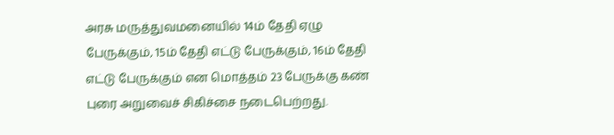அரசு மருத்துவமனையில் 14ம் தேதி ஏழு பேருக்கும், 15ம் தேதி எட்டு பேருக்கும், 16ம் தேதி எட்டு பேருக்கும் என மொத்தம் 23 பேருக்கு கண் புரை அறுவைச் சிகிச்சை நடைபெற்றது.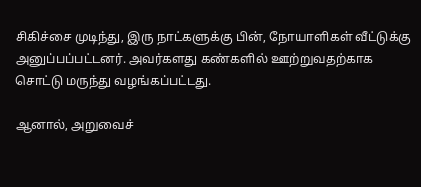சிகிச்சை முடிந்து, இரு நாட்களுக்கு பின், நோயாளிகள் வீட்டுக்கு அனுப்பப்பட்டனர். அவர்களது கண்களில் ஊற்றுவதற்காக சொட்டு மருந்து வழங்கப்பட்டது.

ஆனால், அறுவைச்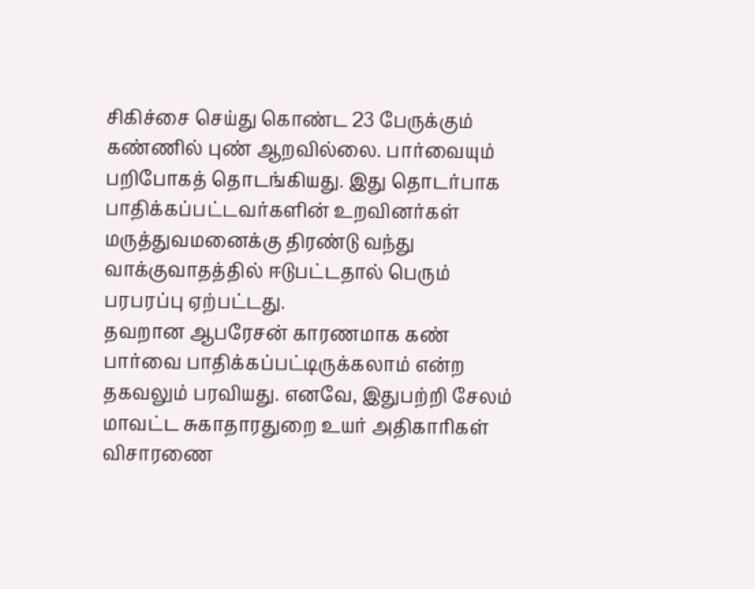சிகிச்சை செய்து கொண்ட 23 பேருக்கும் கண்ணில் புண் ஆறவில்லை. பார்வையும் பறிபோகத் தொடங்கியது. இது தொடர்பாக பாதிக்கப்பட்டவர்களின் உறவினர்கள் மருத்துவமனைக்கு திரண்டு வந்து வாக்குவாதத்தில் ஈடுபட்டதால் பெரும் பரபரப்பு ஏற்பட்டது.
தவறான ஆபரேசன் காரணமாக கண் பார்வை பாதிக்கப்பட்டிருக்கலாம் என்ற தகவலும் பரவியது. எனவே, இதுபற்றி சேலம் மாவட்ட சுகாதாரதுறை உயர் அதிகாரிகள் விசாரணை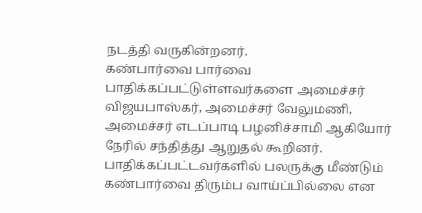நடத்தி வருகின்றனர்.
கண்பார்வை பார்வை பாதிக்கப்பட்டுள்ளவர்களை அமைச்சர் விஜயபாஸ்கர், அமைச்சர் வேலுமணி, அமைச்சர் எடப்பாடி பழனிச்சாமி ஆகியோர் நேரில் சந்தித்து ஆறுதல் கூறினர்.
பாதிக்கப்பட்டவர்களில் பலருக்கு மீண்டும் கண்பார்வை திரும்ப வாய்ப்பில்லை என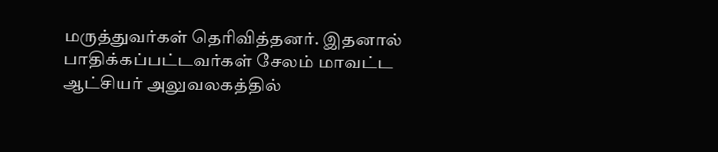மருத்துவர்கள் தெரிவித்தனர். இதனால் பாதிக்கப்பட்டவர்கள் சேலம் மாவட்ட ஆட்சியர் அலுவலகத்தில்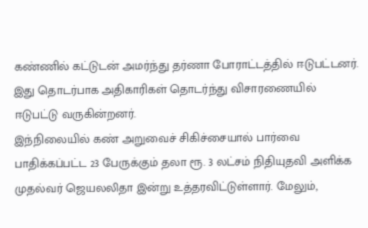கண்ணில் கட்டுடன் அமர்ந்து தர்ணா போராட்டத்தில் ஈடுபட்டனர்.
இது தொடர்பாக அதிகாரிகள் தொடர்ந்து விசாரணையில் ஈடுபட்டு வருகின்றனர்.
இந்நிலையில் கண் அறுவைச் சிகிச்சையால் பார்வை பாதிக்கப்பட்ட 23 பேருக்கும் தலா ரூ. 3 லட்சம் நிதியுதவி அளிக்க முதல்வர் ஜெயலலிதா இன்று உத்தரவிட்டுள்ளார். மேலும்,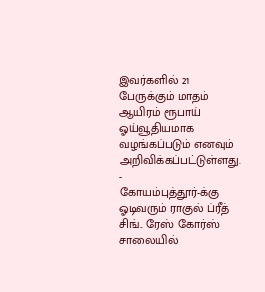இவர்களில் 21 பேருக்கும் மாதம் ஆயிரம் ரூபாய் ஓய்வூதியமாக வழங்கப்படும் எனவும் அறிவிக்கப்பட்டுள்ளது.
-
கோயம்புத்தூர்-க்கு ஓடிவரும் ராகுல் ப்ரீத் சிங்.. ரேஸ் கோர்ஸ் சாலையில்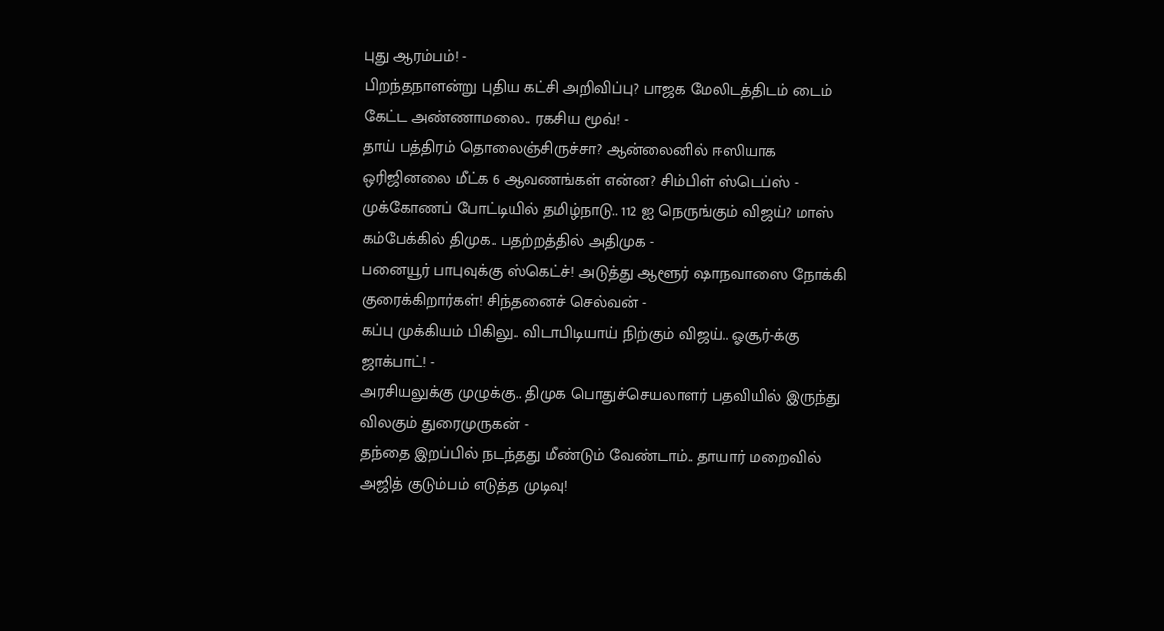புது ஆரம்பம்! -
பிறந்தநாளன்று புதிய கட்சி அறிவிப்பு? பாஜக மேலிடத்திடம் டைம் கேட்ட அண்ணாமலை.. ரகசிய மூவ்! -
தாய் பத்திரம் தொலைஞ்சிருச்சா? ஆன்லைனில் ஈஸியாக ஒரிஜினலை மீட்க 6 ஆவணங்கள் என்ன? சிம்பிள் ஸ்டெப்ஸ் -
முக்கோணப் போட்டியில் தமிழ்நாடு.. 112 ஐ நெருங்கும் விஜய்? மாஸ் கம்பேக்கில் திமுக.. பதற்றத்தில் அதிமுக -
பனையூர் பாபுவுக்கு ஸ்கெட்ச்! அடுத்து ஆளூர் ஷாநவாஸை நோக்கி குரைக்கிறார்கள்! சிந்தனைச் செல்வன் -
கப்பு முக்கியம் பிகிலு.. விடாபிடியாய் நிற்கும் விஜய்.. ஓசூர்-க்கு ஜாக்பாட்! -
அரசியலுக்கு முழுக்கு.. திமுக பொதுச்செயலாளர் பதவியில் இருந்து விலகும் துரைமுருகன் -
தந்தை இறப்பில் நடந்தது மீண்டும் வேண்டாம்.. தாயார் மறைவில் அஜித் குடும்பம் எடுத்த முடிவு!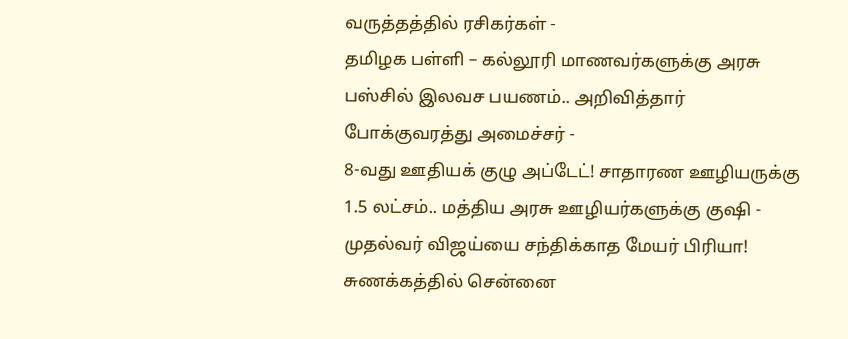வருத்தத்தில் ரசிகர்கள் -
தமிழக பள்ளி – கல்லூரி மாணவர்களுக்கு அரசு பஸ்சில் இலவச பயணம்.. அறிவித்தார் போக்குவரத்து அமைச்சர் -
8-வது ஊதியக் குழு அப்டேட்! சாதாரண ஊழியருக்கு 1.5 லட்சம்.. மத்திய அரசு ஊழியர்களுக்கு குஷி -
முதல்வர் விஜய்யை சந்திக்காத மேயர் பிரியா! சுணக்கத்தில் சென்னை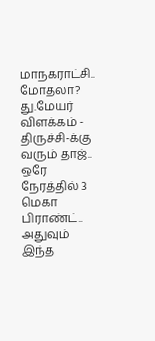மாநகராட்சி.. மோதலா? து.மேயர் விளக்கம் -
திருச்சி-க்கு வரும் தாஜ்.. ஒரே நேரத்தில் 3 மெகா பிராண்ட்.. அதுவும் இந்த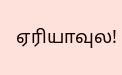ஏரியாவுல!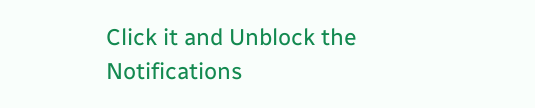Click it and Unblock the Notifications